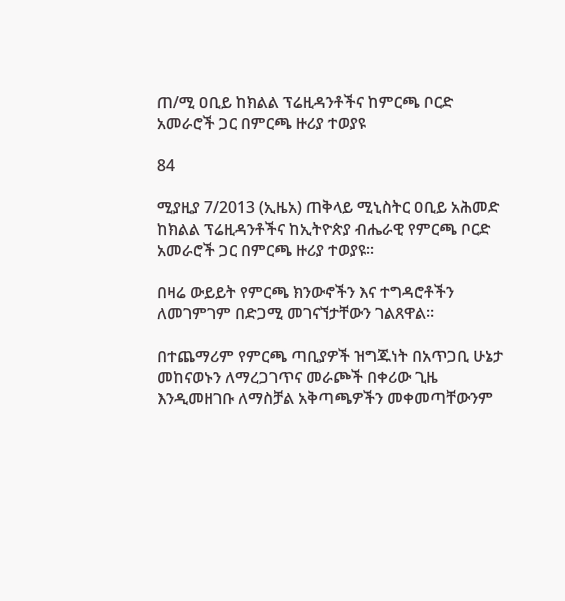ጠ/ሚ ዐቢይ ከክልል ፕሬዚዳንቶችና ከምርጫ ቦርድ አመራሮች ጋር በምርጫ ዙሪያ ተወያዩ

84

ሚያዚያ 7/2013 (ኢዜአ) ጠቅላይ ሚኒስትር ዐቢይ አሕመድ ከክልል ፕሬዚዳንቶችና ከኢትዮጵያ ብሔራዊ የምርጫ ቦርድ አመራሮች ጋር በምርጫ ዙሪያ ተወያዩ፡፡

በዛሬ ውይይት የምርጫ ክንውኖችን እና ተግዳሮቶችን ለመገምገም በድጋሚ መገናኘታቸውን ገልጸዋል።

በተጨማሪም የምርጫ ጣቢያዎች ዝግጁነት በአጥጋቢ ሁኔታ መከናወኑን ለማረጋገጥና መራጮች በቀሪው ጊዜ እንዲመዘገቡ ለማስቻል አቅጣጫዎችን መቀመጣቸውንም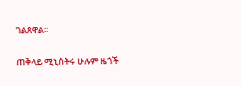ገልጸዋል፡፡

ጠቅላይ ሚኒስትሩ ሁሉም ዜጎች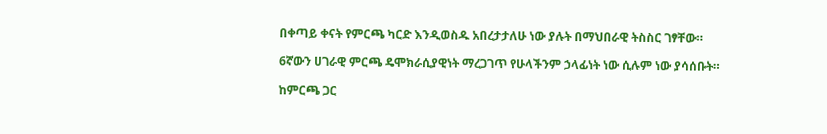በቀጣይ ቀናት የምርጫ ካርድ እንዲወስዱ አበረታታለሁ ነው ያሉት በማህበራዊ ትስስር ገፃቸው።

6ኛውን ሀገራዊ ምርጫ ዴሞክራሲያዊነት ማረጋገጥ የሁላችንም ኃላፊነት ነው ሲሉም ነው ያሳሰቡት።

ከምርጫ ጋር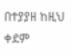በተያያዘ ከዚህ ቀደም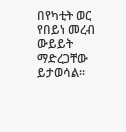በየካቲት ወር የበይነ መረብ ውይይት ማድረጋቸው ይታወሳል፡፡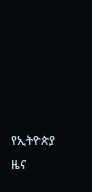የኢትዮጵያ ዜና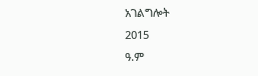አገልግሎት
2015
ዓ.ም